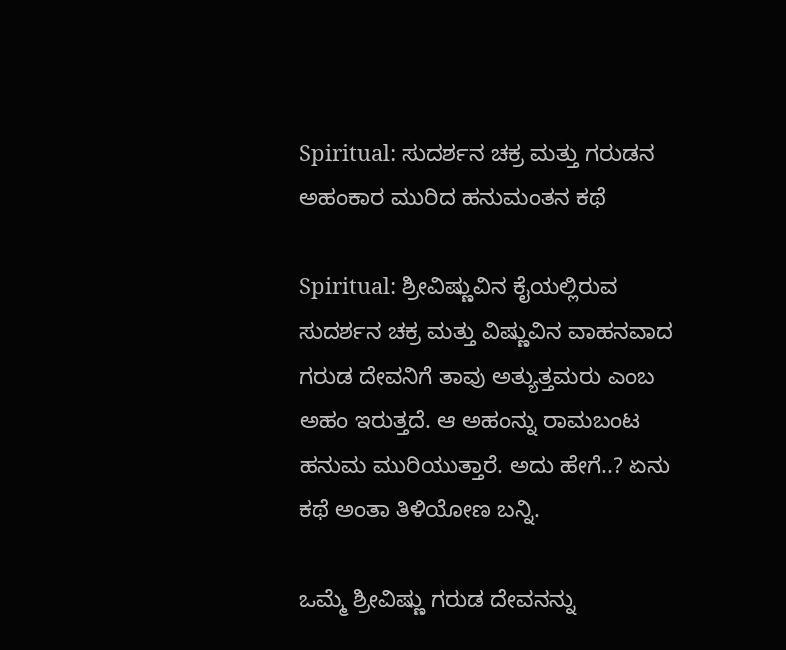Spiritual: ಸುದರ್ಶನ ಚಕ್ರ ಮತ್ತು ಗರುಡನ ಅಹಂಕಾರ ಮುರಿದ ಹನುಮಂತನ ಕಥೆ

Spiritual: ಶ್ರೀವಿಷ್ಣುವಿನ ಕೈಯಲ್ಲಿರುವ ಸುದರ್ಶನ ಚಕ್ರ ಮತ್ತು ವಿಷ್ಣುವಿನ ವಾಹನವಾದ ಗರುಡ ದೇವನಿಗೆ ತಾವು ಅತ್ಯುತ್ತಮರು ಎಂಬ ಅಹಂ ಇರುತ್ತದೆ. ಆ ಅಹಂನ್ನು ರಾಮಬಂಟ ಹನುಮ ಮುರಿಯುತ್ತಾರೆ. ಅದು ಹೇಗೆ..? ಏನು ಕಥೆ ಅಂತಾ ತಿಳಿಯೋಣ ಬನ್ನಿ.

ಒಮ್ಮೆ ಶ್ರೀವಿಷ್ಣು ಗರುಡ ದೇವನನ್ನು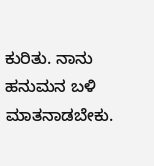ಕುರಿತು. ನಾನು ಹನುಮನ ಬಳಿ ಮಾತನಾಡಬೇಕು.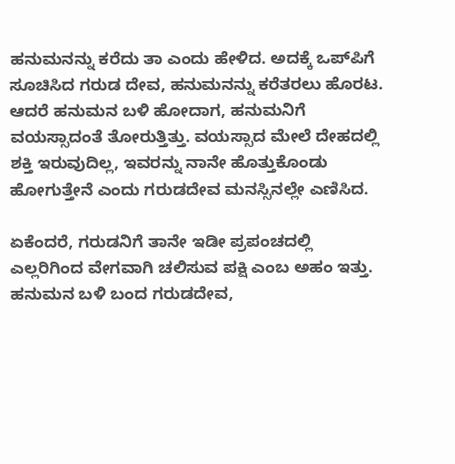ಹನುಮನನ್ನು ಕರೆದು ತಾ ಎಂದು ಹೇಳಿದ. ಅದಕ್ಕೆ ಒಪ್‌ಪಿಗೆ ಸೂಚಿಸಿದ ಗರುಡ ದೇವ, ಹನುಮನನ್ನು ಕರೆತರಲು ಹೊರಟ. ಆದರೆ ಹನುಮನ ಬಳಿ ಹೋದಾಗ, ಹನುಮನಿಗೆ ವಯಸ್ಸಾದಂತೆ ತೋರುತ್ತಿತ್ತು. ವಯಸ್ಸಾದ ಮೇಲೆ ದೇಹದಲ್ಲಿ ಶಕ್ತಿ ಇರುವುದಿಲ್ಲ, ಇವರನ್ನು ನಾನೇ ಹೊತ್ತುಕೊಂಡು ಹೋಗುತ್ತೇನೆ ಎಂದು ಗರುಡದೇವ ಮನಸ್ಸಿನಲ್ಲೇ ಎಣಿಸಿದ.

ಏಕೆಂದರೆ, ಗರುಡನಿಗೆ ತಾನೇ ಇಡೀ ಪ್ರಪಂಚದಲ್ಲಿ ಎಲ್ಲರಿಗಿಂದ ವೇಗವಾಗಿ ಚಲಿಸುವ ಪಕ್ಷಿ ಎಂಬ ಅಹಂ ಇತ್ತು. ಹನುಮನ ಬಳಿ ಬಂದ ಗರುಡದೇವ,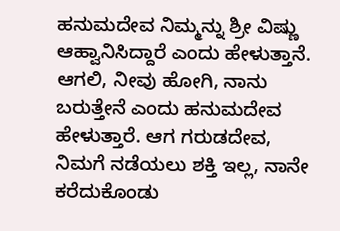ಹನುಮದೇವ ನಿಮ್ಮನ್ನು ಶ್ರೀ ವಿಷ್ಣು ಆಹ್ವಾನಿಸಿದ್ದಾರೆ ಎಂದು ಹೇಳುತ್ತಾನೆ. ಆಗಲಿ, ನೀವು ಹೋಗಿ, ನಾನು ಬರುತ್ತೇನೆ ಎಂದು ಹನುಮದೇವ ಹೇಳುತ್ತಾರೆ. ಆಗ ಗರುಡದೇವ, ನಿಮಗೆ ನಡೆಯಲು ಶಕ್ತಿ ಇಲ್ಲ, ನಾನೇ ಕರೆದುಕೊಂಡು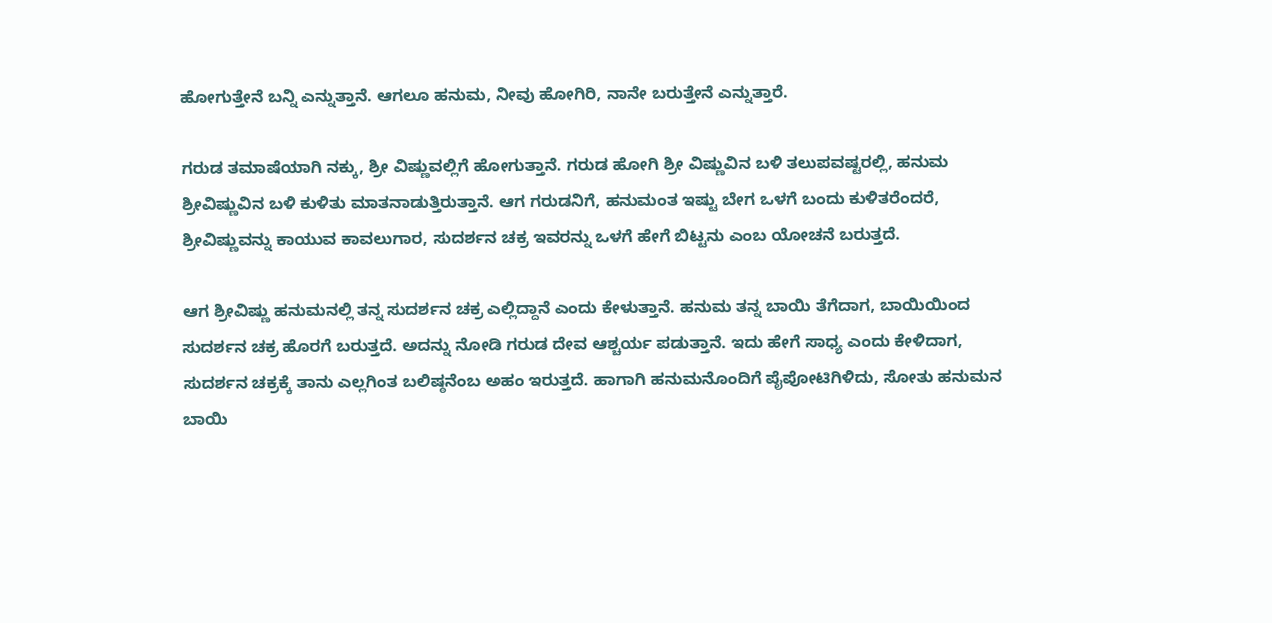ಹೋಗುತ್ತೇನೆ ಬನ್ನಿ ಎನ್ನುತ್ತಾನೆ. ಆಗಲೂ ಹನುಮ, ನೀವು ಹೋಗಿರಿ, ನಾನೇ ಬರುತ್ತೇನೆ ಎನ್ನುತ್ತಾರೆ.

ಗರುಡ ತಮಾಷೆಯಾಗಿ ನಕ್ಕು, ಶ್ರೀ ವಿಷ್ಣುವಲ್ಲಿಗೆ ಹೋಗುತ್ತಾನೆ. ಗರುಡ ಹೋಗಿ ಶ್ರೀ ವಿಷ್ಣುವಿನ ಬಳಿ ತಲುಪವಷ್ಟರಲ್ಲಿ, ಹನುಮ ಶ್ರೀವಿಷ್ಣುವಿನ ಬಳಿ ಕುಳಿತು ಮಾತನಾಡುತ್ತಿರುತ್ತಾನೆ. ಆಗ ಗರುಡನಿಗೆ, ಹನುಮಂತ ಇಷ್ಟು ಬೇಗ ಒಳಗೆ ಬಂದು ಕುಳಿತರೆಂದರೆ, ಶ್ರೀವಿಷ್ಣುವನ್ನು ಕಾಯುವ ಕಾವಲುಗಾರ, ಸುದರ್ಶನ ಚಕ್ರ ಇವರನ್ನು ಒಳಗೆ ಹೇಗೆ ಬಿಟ್ಟನು ಎಂಬ ಯೋಚನೆ ಬರುತ್ತದೆ.

ಆಗ ಶ್ರೀವಿಷ್ಣು ಹನುಮನಲ್ಲಿ ತನ್ನ ಸುದರ್ಶನ ಚಕ್ರ ಎಲ್ಲಿದ್ದಾನೆ ಎಂದು ಕೇಳುತ್ತಾನೆ. ಹನುಮ ತನ್ನ ಬಾಯಿ ತೆಗೆದಾಗ, ಬಾಯಿಯಿಂದ ಸುದರ್ಶನ ಚಕ್ರ ಹೊರಗೆ ಬರುತ್ತದೆ. ಅದನ್ನು ನೋಡಿ ಗರುಡ ದೇವ ಆಶ್ಚರ್ಯ ಪಡುತ್ತಾನೆ. ಇದು ಹೇಗೆ ಸಾಧ್ಯ ಎಂದು ಕೇಳಿದಾಗ, ಸುದರ್ಶನ ಚಕ್ರಕ್ಕೆ ತಾನು ಎಲ್ಲಗಿಂತ ಬಲಿಷ್ಠನೆಂಬ ಅಹಂ ಇರುತ್ತದೆ. ಹಾಗಾಗಿ ಹನುಮನೊಂದಿಗೆ ಪೈಪೋಟಿಗಿಳಿದು, ಸೋತು ಹನುಮನ ಬಾಯಿ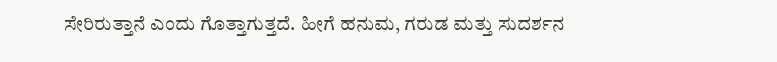ಸೇರಿರುತ್ತಾನೆ ಎಂದು ಗೊತ್ತಾಗುತ್ತದೆ. ಹೀಗೆ ಹನುಮ, ಗರುಡ ಮತ್ತು ಸುದರ್ಶನ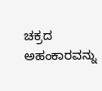ಚಕ್ರದ ಅಹಂಕಾರವನ್ನು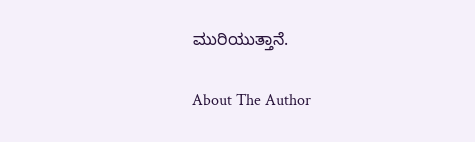ಮುರಿಯುತ್ತಾನೆ.

About The Author